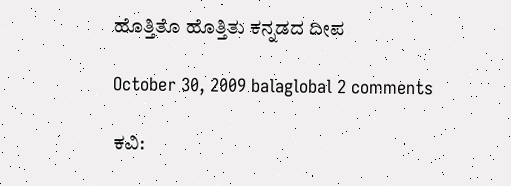ಹೊತ್ತಿತೊ ಹೊತ್ತಿತು ಕನ್ನಡದ ದೀಪ

October 30, 2009 balaglobal 2 comments

ಕವಿ: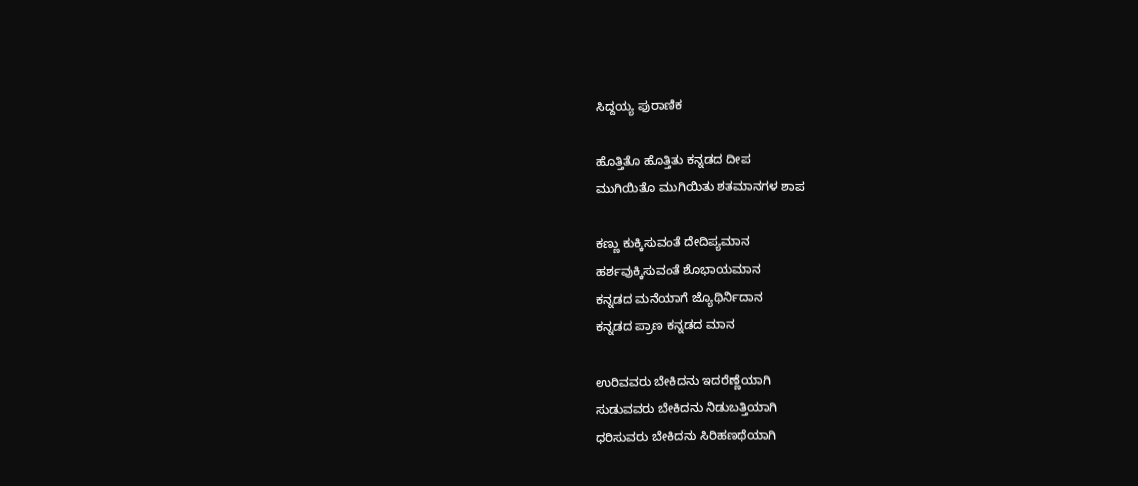ಸಿದ್ದಯ್ಯ ಫುರಾಣಿಕ

ಹೊತ್ತಿತೊ ಹೊತ್ತಿತು ಕನ್ನಡದ ದೀಪ
ಮುಗಿಯಿತೊ ಮುಗಿಯಿತು ಶತಮಾನಗಳ ಶಾಪ

ಕಣ್ಣು ಕುಕ್ಕಿಸುವಂತೆ ದೇದಿಪ್ಯಮಾನ
ಹರ್ಶವುಕ್ಕಿಸುವಂತೆ ಶೊಭಾಯಮಾನ
ಕನ್ನಡದ ಮನೆಯಾಗೆ ಜ್ಯೊಥಿರ್ನಿದಾನ
ಕನ್ನಡದ ಪ್ರಾಣ ಕನ್ನಡದ ಮಾನ

ಉರಿವವರು ಬೇಕಿದನು ಇದರೆಣ್ಣೆಯಾಗಿ
ಸುಡುವವರು ಬೇಕಿದನು ನಿಡುಬತ್ತಿಯಾಗಿ
ಧರಿಸುವರು ಬೇಕಿದನು ಸಿರಿಹಣಥೆಯಾಗಿ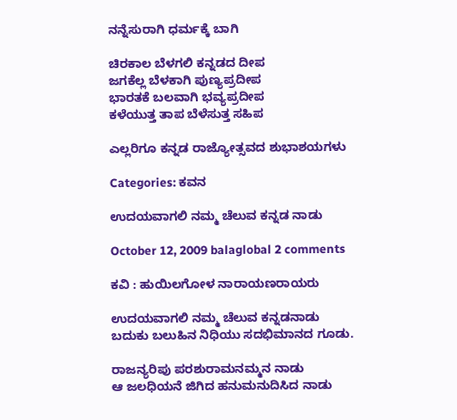ನನ್ನೆಸುರಾಗಿ ಧರ್ಮಕ್ಕೆ ಬಾಗಿ

ಚಿರಕಾಲ ಬೆಳಗಲಿ ಕನ್ನಡದ ದೀಪ
ಜಗಕೆಲ್ಲ ಬೆಳಕಾಗಿ ಪುಣ್ಯಪ್ರದೀಪ
ಭಾರತಕೆ ಬಲವಾಗಿ ಭವ್ಯಪ್ರದೀಪ
ಕಳೆಯುತ್ತ ತಾಪ ಬೆಳೆಸುತ್ತ ಸಹಿಪ

ಎಲ್ಲರಿಗೂ ಕನ್ನಡ ರಾಜ್ಯೋತ್ಸವದ ಶುಭಾಶಯಗಳು

Categories: ಕವನ

ಉದಯವಾಗಲಿ ನಮ್ಮ ಚೆಲುವ ಕನ್ನಡ ನಾಡು

October 12, 2009 balaglobal 2 comments

ಕವಿ : ಹುಯಿಲಗೋಳ ನಾರಾಯಣರಾಯರು

ಉದಯವಾಗಲಿ ನಮ್ಮ ಚೆಲುವ ಕನ್ನಡನಾಡು
ಬದುಕು ಬಲುಹಿನ ನಿಧಿಯು ಸದಭಿಮಾನದ ಗೂಡು.

ರಾಜನ್ಯರಿಪು ಪರಶುರಾಮನಮ್ಮನ ನಾಡು
ಆ ಜಲಧಿಯನೆ ಜಿಗಿದ ಹನುಮನುದಿಸಿದ ನಾಡು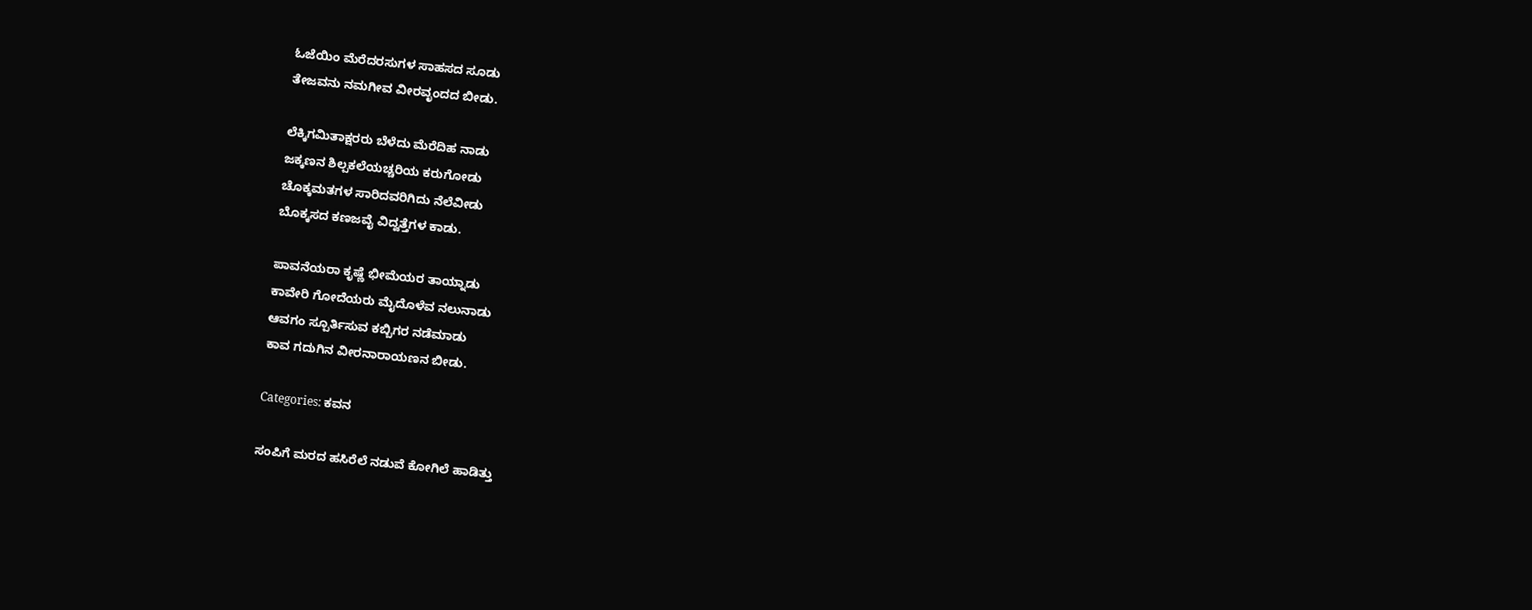ಓಜೆಯಿಂ ಮೆರೆದರಸುಗಳ ಸಾಹಸದ ಸೂಡು
ತೇಜವನು ನಮಗೀವ ವೀರವೃಂದದ ಬೀಡು.

ಲೆಕ್ಕಿಗಮಿತಾಕ್ಷರರು ಬೆಳೆದು ಮೆರೆದಿಹ ನಾಡು
ಜಕ್ಕಣನ ಶಿಲ್ಪಕಲೆಯಚ್ಚರಿಯ ಕರುಗೋಡು
ಚೊಕ್ಕಮತಗಳ ಸಾರಿದವರಿಗಿದು ನೆಲೆವೀಡು
ಬೊಕ್ಕಸದ ಕಣಜವೈ ವಿದ್ವತ್ತೆಗಳ ಕಾಡು.

ಪಾವನೆಯರಾ ಕೃಷ್ಣೆ ಭೀಮೆಯರ ತಾಯ್ನಾಡು
ಕಾವೇರಿ ಗೋದೆಯರು ಮೈದೊಳೆವ ನಲುನಾಡು
ಆವಗಂ ಸ್ಪೂರ್ತಿಸುವ ಕಬ್ಬಿಗರ ನಡೆಮಾಡು
ಕಾವ ಗದುಗಿನ ವೀರನಾರಾಯಣನ ಬೀಡು.

Categories: ಕವನ

ಸಂಪಿಗೆ ಮರದ ಹಸಿರೆಲೆ ನಡುವೆ ಕೋಗಿಲೆ ಹಾಡಿತ್ತು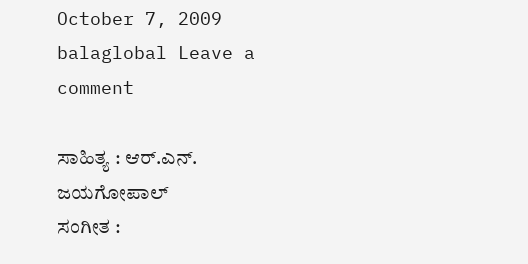October 7, 2009 balaglobal Leave a comment

ಸಾಹಿತ್ಯ : ಆರ್.ಎನ್. ಜಯಗೋಪಾಲ್
ಸಂಗೀತ :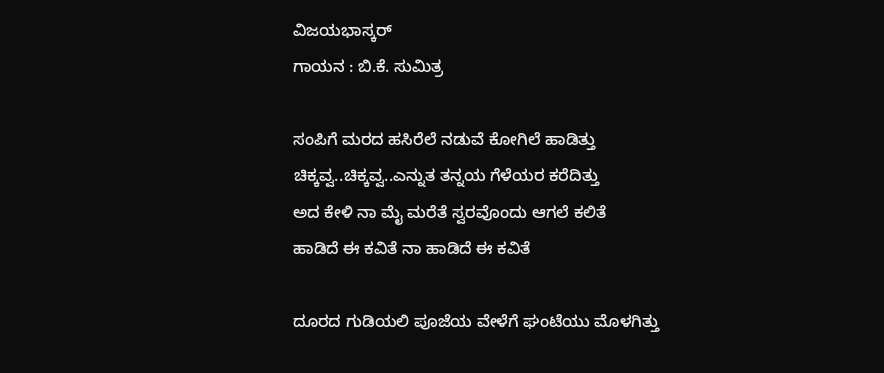ವಿಜಯಭಾಸ್ಕರ್
ಗಾಯನ : ಬಿ.ಕೆ. ಸುಮಿತ್ರ

ಸಂಪಿಗೆ ಮರದ ಹಸಿರೆಲೆ ನಡುವೆ ಕೋಗಿಲೆ ಹಾಡಿತ್ತು
ಚಿಕ್ಕವ್ವ..ಚಿಕ್ಕವ್ವ..ಎನ್ನುತ ತನ್ನಯ ಗೆಳೆಯರ ಕರೆದಿತ್ತು
ಅದ ಕೇಳಿ ನಾ ಮೈ ಮರೆತೆ ಸ್ವರವೊಂದು ಆಗಲೆ ಕಲಿತೆ
ಹಾಡಿದೆ ಈ ಕವಿತೆ ನಾ ಹಾಡಿದೆ ಈ ಕವಿತೆ

ದೂರದ ಗುಡಿಯಲಿ ಪೂಜೆಯ ವೇಳೆಗೆ ಘಂಟೆಯು ಮೊಳಗಿತ್ತು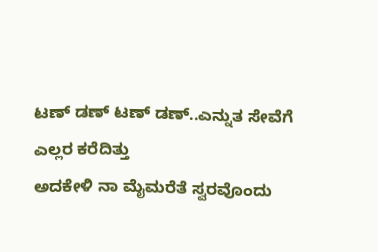ಟಣ್ ಡಣ್ ಟಣ್ ಡಣ್..ಎನ್ನುತ ಸೇವೆಗೆ ಎಲ್ಲರ ಕರೆದಿತ್ತು
ಅದಕೇಳಿ ನಾ ಮೈಮರೆತೆ ಸ್ವರವೊಂದು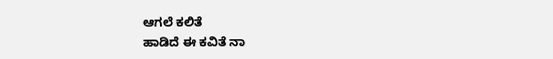ಆಗಲೆ ಕಲಿತೆ
ಹಾಡಿದೆ ಈ ಕವಿತೆ ನಾ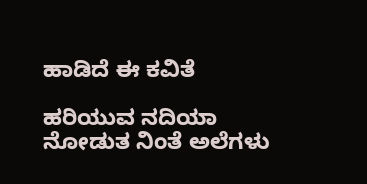ಹಾಡಿದೆ ಈ ಕವಿತೆ

ಹರಿಯುವ ನದಿಯಾ ನೋಡುತ ನಿಂತೆ ಅಲೆಗಳು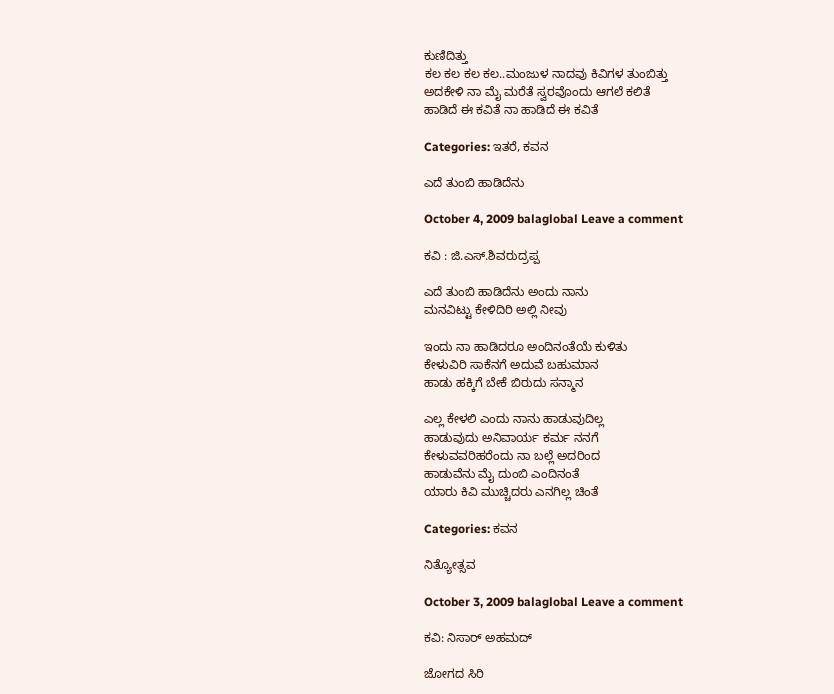ಕುಣಿದಿತ್ತು
ಕಲ ಕಲ ಕಲ ಕಲ..ಮಂಜುಳ ನಾದವು ಕಿವಿಗಳ ತುಂಬಿತ್ತು
ಅದಕೇಳಿ ನಾ ಮೈ ಮರೆತೆ ಸ್ವರವೊಂದು ಆಗಲೆ ಕಲಿತೆ
ಹಾಡಿದೆ ಈ ಕವಿತೆ ನಾ ಹಾಡಿದೆ ಈ ಕವಿತೆ

Categories: ಇತರೆ, ಕವನ

ಎದೆ ತುಂಬಿ ಹಾಡಿದೆನು

October 4, 2009 balaglobal Leave a comment

ಕವಿ : ಜಿ.ಎಸ್.ಶಿವರುದ್ರಪ್ಪ

ಎದೆ ತುಂಬಿ ಹಾಡಿದೆನು ಅಂದು ನಾನು
ಮನವಿಟ್ಟು ಕೇಳಿದಿರಿ ಅಲ್ಲಿ ನೀವು

ಇಂದು ನಾ ಹಾಡಿದರೂ ಅಂದಿನಂತೆಯೆ ಕುಳಿತು
ಕೇಳುವಿರಿ ಸಾಕೆನಗೆ ಅದುವೆ ಬಹುಮಾನ
ಹಾಡು ಹಕ್ಕಿಗೆ ಬೇಕೆ ಬಿರುದು ಸನ್ಮಾನ

ಎಲ್ಲ ಕೇಳಲಿ ಎಂದು ನಾನು ಹಾಡುವುದಿಲ್ಲ
ಹಾಡುವುದು ಅನಿವಾರ್ಯ ಕರ್ಮ ನನಗೆ
ಕೇಳುವವರಿಹರೆಂದು ನಾ ಬಲ್ಲೆ ಅದರಿಂದ
ಹಾಡುವೆನು ಮೈ ದುಂಬಿ ಎಂದಿನಂತೆ
ಯಾರು ಕಿವಿ ಮುಚ್ಚಿದರು ಎನಗಿಲ್ಲ ಚಿಂತೆ

Categories: ಕವನ

ನಿತ್ಯೋತ್ಸವ

October 3, 2009 balaglobal Leave a comment

ಕವಿ: ನಿಸಾರ್ ಅಹಮದ್

ಜೋಗದ ಸಿರಿ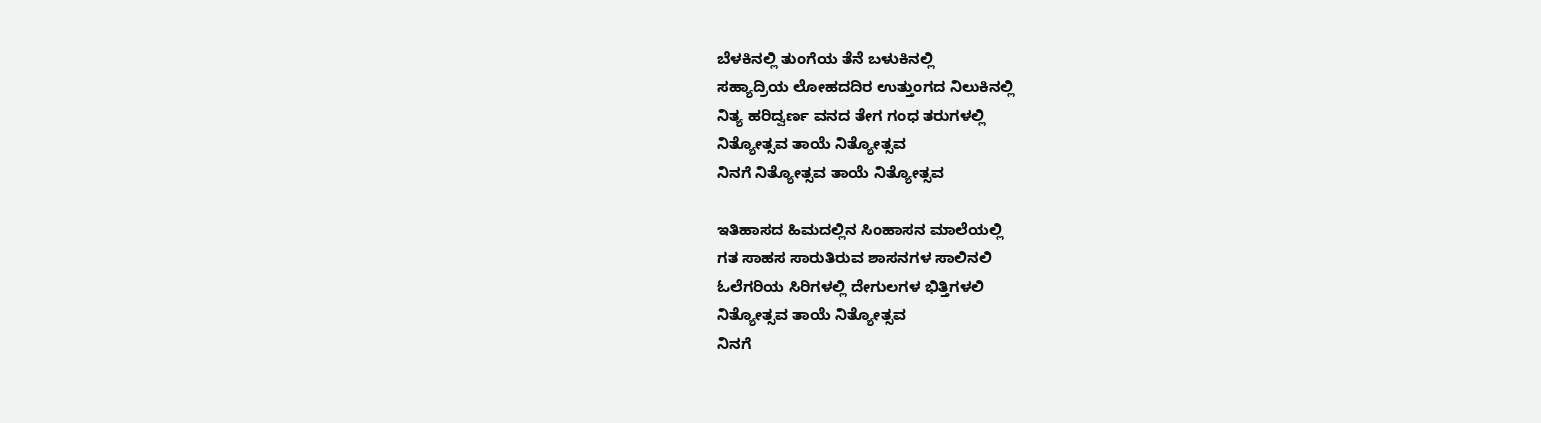ಬೆಳಕಿನಲ್ಲಿ ತುಂಗೆಯ ತೆನೆ ಬಳುಕಿನಲ್ಲಿ
ಸಹ್ಯಾದ್ರಿಯ ಲೋಹದದಿರ ಉತ್ತುಂಗದ ನಿಲುಕಿನಲ್ಲಿ
ನಿತ್ಯ ಹರಿದ್ವರ್ಣ ವನದ ತೇಗ ಗಂಧ ತರುಗಳಲ್ಲಿ
ನಿತ್ಯೋತ್ಸವ ತಾಯೆ ನಿತ್ಯೋತ್ಸವ
ನಿನಗೆ ನಿತ್ಯೋತ್ಸವ ತಾಯೆ ನಿತ್ಯೋತ್ಸವ

ಇತಿಹಾಸದ ಹಿಮದಲ್ಲಿನ ಸಿಂಹಾಸನ ಮಾಲೆಯಲ್ಲಿ
ಗತ ಸಾಹಸ ಸಾರುತಿರುವ ಶಾಸನಗಳ ಸಾಲಿನಲಿ
ಓಲೆಗರಿಯ ಸಿರಿಗಳಲ್ಲಿ ದೇಗುಲಗಳ ಭಿತ್ತಿಗಳಲಿ
ನಿತ್ಯೋತ್ಸವ ತಾಯೆ ನಿತ್ಯೋತ್ಸವ
ನಿನಗೆ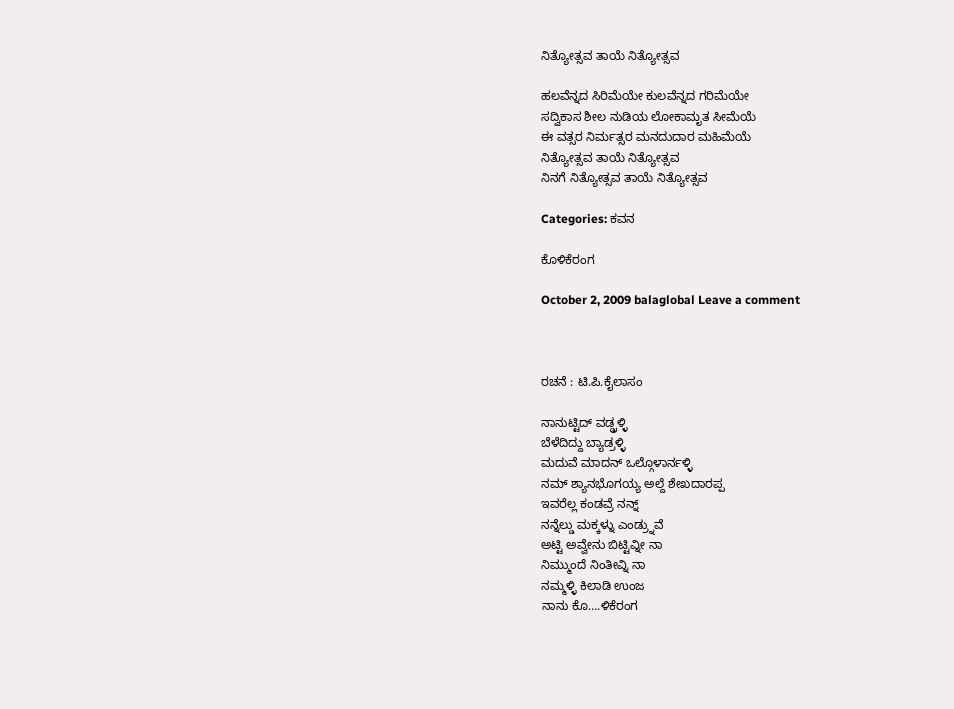ನಿತ್ಯೋತ್ಸವ ತಾಯೆ ನಿತ್ಯೋತ್ಸವ

ಹಲವೆನ್ನದ ಸಿರಿಮೆಯೇ ಕುಲವೆನ್ನದ ಗರಿಮೆಯೇ
ಸದ್ವಿಕಾಸ ಶೀಲ ನುಡಿಯ ಲೋಕಾಮೃತ ಸೀಮೆಯೆ
ಈ ವತ್ಸರ ನಿರ್ಮತ್ಸರ ಮನದುದಾರ ಮಹಿಮೆಯೆ
ನಿತ್ಯೋತ್ಸವ ತಾಯೆ ನಿತ್ಯೋತ್ಸವ
ನಿನಗೆ ನಿತ್ಯೋತ್ಸವ ತಾಯೆ ನಿತ್ಯೋತ್ಸವ

Categories: ಕವನ

ಕೊಳಿಕೆರಂಗ

October 2, 2009 balaglobal Leave a comment



ರಚನೆ : ಟಿ.ಪಿ.ಕೈಲಾಸಂ

ನಾನುಟ್ಟಿದ್ ವಡ್ಡ್ರಳ್ಳಿ
ಬೆಳೆದಿದ್ದು ಬ್ಯಾಡ್ರಳ್ಳಿ
ಮದುವೆ ಮಾದನ್ ಒಲ್ಗೊಳಾರ್ನಳ್ಳಿ
ನಮ್ ಶ್ಯಾನಭೊಗಯ್ಯ ಅಲ್ದೆ ಶೇಖದಾರಪ್ಪ
ಇವರೆಲ್ಲ ಕಂಡವ್ರೆ ನನ್ನ್
ನನ್ನೆಲ್ಡು ಮಕ್ಕಳ್ನು ಎಂಡ್ರ್ನುವೆ
ಅಟ್ಟಿ ಅವ್ವೇನು ಬಿಟ್ಟಿವ್ನೀ ನಾ
ನಿಮ್ಮುಂದೆ ನಿಂತೀವ್ನಿ ನಾ
ನಮ್ಮಳ್ಳಿ ಕಿಲಾಡಿ ಉಂಜ
ನಾನು ಕೊ….ಳಿಕೆರಂಗ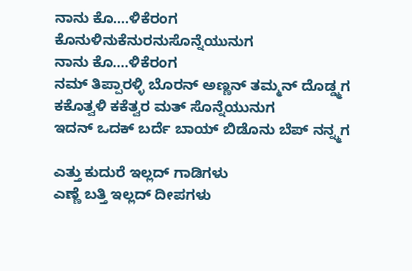ನಾನು ಕೊ….ಳಿಕೆರಂಗ
ಕೊನುಳಿನುಕೆನುರನುಸೊನ್ನೆಯುನುಗ
ನಾನು ಕೊ….ಳಿಕೆರಂಗ
ನಮ್ ತಿಪ್ಪಾರಳ್ಳಿ ಬೊರನ್ ಅಣ್ಣನ್ ತಮ್ಮನ್ ದೊಡ್ಡ್ಮಗ
ಕಕೊತ್ವಳಿ ಕಕೆತ್ವರ ಮತ್ ಸೊನ್ನೆಯುನುಗ
ಇದನ್ ಒದಕ್ ಬರ್ದೆ ಬಾಯ್ ಬಿಡೊನು ಬೆಪ್ ನನ್ನ್ಮಗ

ಎತ್ತು ಕುದುರೆ ಇಲ್ಲದ್ ಗಾಡಿಗಳು
ಎಣ್ಣೆ ಬತ್ತಿ ಇಲ್ಲದ್ ದೀಪಗಳು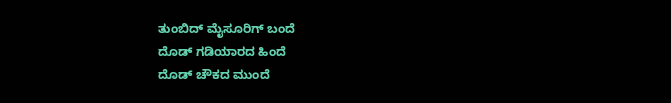ತುಂಬಿದ್ ಮೈಸೂರಿಗ್ ಬಂದೆ
ದೊಡ್ ಗಡಿಯಾರದ ಹಿಂದೆ
ದೊಡ್ ಚೌಕದ ಮುಂದೆ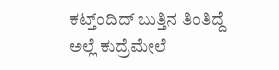ಕಟ್ತ್ಂದಿದ್ ಬುತ್ತಿನ ತಿಂತಿದ್ದೆ
ಅಲ್ಲೆ ಕುದ್ರೆಮೇಲೆ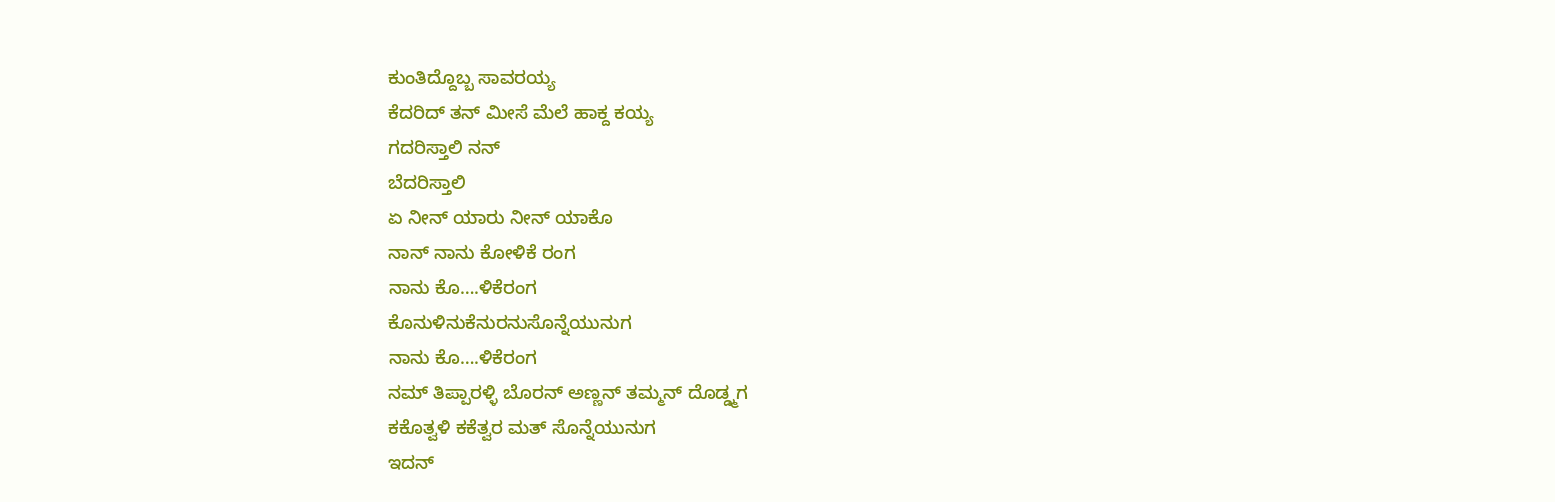ಕುಂತಿದ್ದೊಬ್ಬ ಸಾವರಯ್ಯ
ಕೆದರಿದ್ ತನ್ ಮೀಸೆ ಮೆಲೆ ಹಾಕ್ದ ಕಯ್ಯ
ಗದರಿಸ್ತಾಲಿ ನನ್
ಬೆದರಿಸ್ತಾಲಿ
ಏ ನೀನ್ ಯಾರು ನೀನ್ ಯಾಕೊ
ನಾನ್ ನಾನು ಕೋಳಿಕೆ ರಂಗ
ನಾನು ಕೊ….ಳಿಕೆರಂಗ
ಕೊನುಳಿನುಕೆನುರನುಸೊನ್ನೆಯುನುಗ
ನಾನು ಕೊ….ಳಿಕೆರಂಗ
ನಮ್ ತಿಪ್ಪಾರಳ್ಳಿ ಬೊರನ್ ಅಣ್ಣನ್ ತಮ್ಮನ್ ದೊಡ್ಡ್ಮಗ
ಕಕೊತ್ವಳಿ ಕಕೆತ್ವರ ಮತ್ ಸೊನ್ನೆಯುನುಗ
ಇದನ್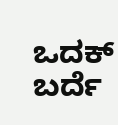ಒದಕ್ ಬರ್ದೆ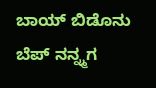ಬಾಯ್ ಬಿಡೊನು ಬೆಪ್ ನನ್ನ್ಮಗ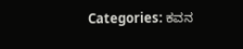Categories: ಕವನ